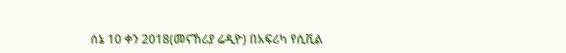ሰኔ 10 ቀን 2018(መናኸሪያ ሬዲዮ) በአፍሪካ የሲቪል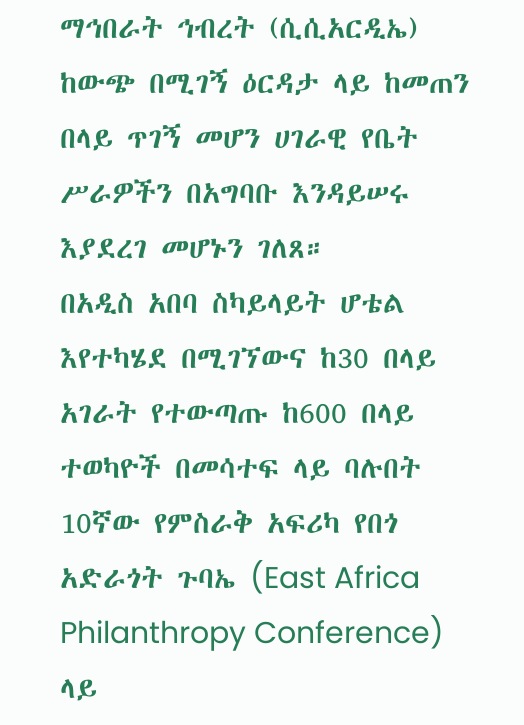ማኅበራት ኅብረት (ሲሲአርዲኤ) ከውጭ በሚገኝ ዕርዳታ ላይ ከመጠን በላይ ጥገኝ መሆን ሀገራዊ የቤት ሥራዎችን በአግባቡ እንዳይሠሩ እያደረገ መሆኑን ገለጸ።
በአዲስ አበባ ስካይላይት ሆቴል እየተካሄደ በሚገኘውና ከ30 በላይ አገራት የተውጣጡ ከ600 በላይ ተወካዮች በመሳተፍ ላይ ባሉበት 10ኛው የምስራቅ አፍሪካ የበጎ አድራጎት ጉባኤ (East Africa Philanthropy Conference) ላይ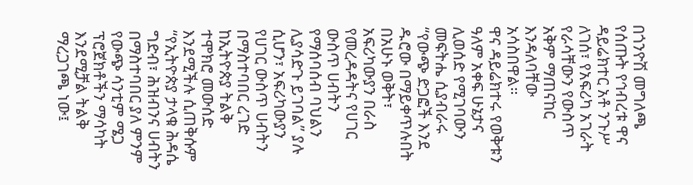በጎንዮሽ መግለጫ የሰጡት የኅብረቱ ዋና ዳይሬክተር አቶ ንጉሥ ለገሰ፣ የአፍሪካ አገራት የራሳቸውን የውስጥ አቅም ማጠናከር እንዳለባቸው አሳስበዋል።
ዋና ዳይሬክተሩ የወቅቱን ዓለም አቀፍ ሁኔታና ሊወሰድ የሚገባውን መፍትሔ ሲያብራሩ “የውጭ ድጋፎች እንደ ዱሮው በማይቀጥሉበት በአሁኑ ወቅት፣ አፍሪካውያን በራስ የመረዳዳትና የሀገር ውስጥ ሀብትን የማሰባሰብ ባህልን ሊያሳድጉ ይገባል” ያሉ ሲሆን፣ አፍሪካውያን የሀገር ውስጥ ሀብትን በማስተባበር ረገድ ከኢትዮጵያ ትልቅ ተሞክሮ መውሰድ እንደሚችሉ ሲጠቅሱም “የኢትዮጵያ ታላቁ ሕዳሴ ግድብ፣ ሕዝብንና ሀብትን በማስተባበር ያለ ምንም የውጭ ሳንቲም ሜጋ ፕሮጀክቶችን ማሳካት እንደሚቻል ትልቅ ማረጋገጫ ነው፤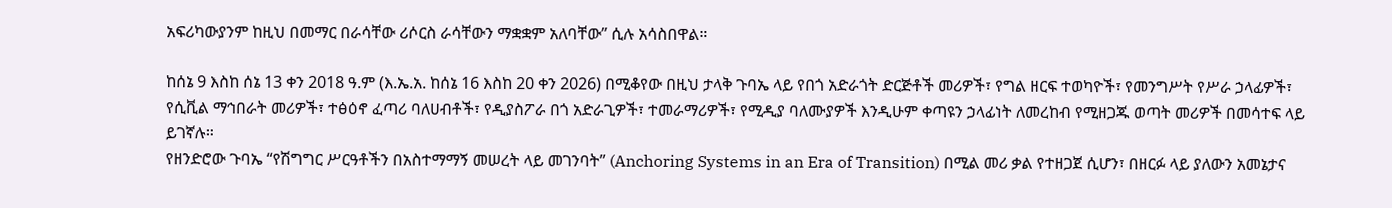አፍሪካውያንም ከዚህ በመማር በራሳቸው ሪሶርስ ራሳቸውን ማቋቋም አለባቸው” ሲሉ አሳስበዋል።

ከሰኔ 9 እስከ ሰኔ 13 ቀን 2018 ዓ.ም (እ.ኤ.አ. ከሰኔ 16 እስከ 20 ቀን 2026) በሚቆየው በዚህ ታላቅ ጉባኤ ላይ የበጎ አድራጎት ድርጅቶች መሪዎች፣ የግል ዘርፍ ተወካዮች፣ የመንግሥት የሥራ ኃላፊዎች፣ የሲቪል ማኅበራት መሪዎች፣ ተፅዕኖ ፈጣሪ ባለሀብቶች፣ የዲያስፖራ በጎ አድራጊዎች፣ ተመራማሪዎች፣ የሚዲያ ባለሙያዎች እንዲሁም ቀጣዩን ኃላፊነት ለመረከብ የሚዘጋጁ ወጣት መሪዎች በመሳተፍ ላይ ይገኛሉ።
የዘንድሮው ጉባኤ “የሽግግር ሥርዓቶችን በአስተማማኝ መሠረት ላይ መገንባት” (Anchoring Systems in an Era of Transition) በሚል መሪ ቃል የተዘጋጀ ሲሆን፣ በዘርፉ ላይ ያለውን አመኔታና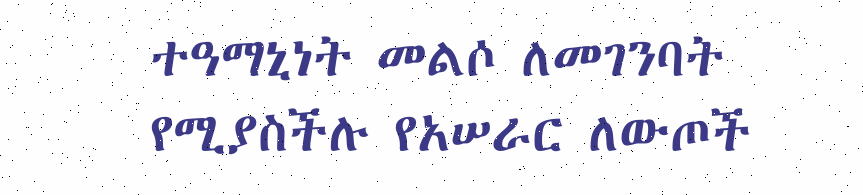ተዓማኒነት መልሶ ለመገንባት የሚያስችሉ የአሠራር ለውጦች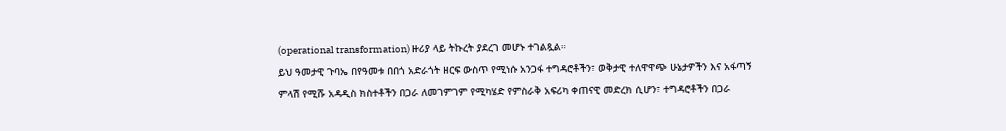(operational transformation) ዙሪያ ላይ ትኩረት ያደረገ መሆኑ ተገልጿል።
ይህ ዓመታዊ ጉባኤ በየዓመቱ በበጎ አድራጎት ዘርፍ ውስጥ የሚነሱ አንጋፋ ተግዳሮቶችን፣ ወቅታዊ ተለዋዋጭ ሁኔታዎችን እና አፋጣኝ ምላሽ የሚሹ አዳዲስ ክስተቶችን በጋራ ለመገምገም የሚካሄድ የምስራቅ አፍሪካ ቀጠናዊ መድረክ ሲሆን፣ ተግዳሮቶችን በጋራ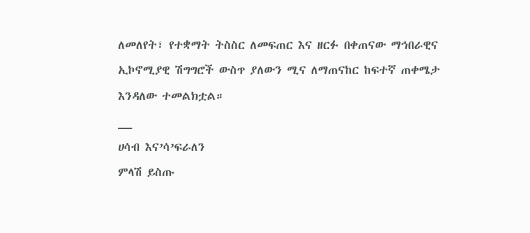ለመለየት፣ የተቋማት ትስስር ለመፍጠር እና ዘርፉ በቀጠናው ማኅበራዊና ኢኮኖሚያዊ ሽግግሮች ውስጥ ያለውን ሚና ለማጠናከር ከፍተኛ ጠቀሜታ እንዳለው ተመልክቷል።
__
ሀሳብ እና’ሳ’ፍራለን
ምላሽ ይስጡ